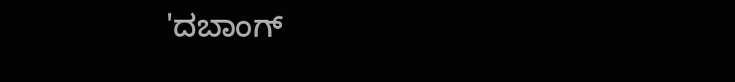'ದಬಾಂಗ್‌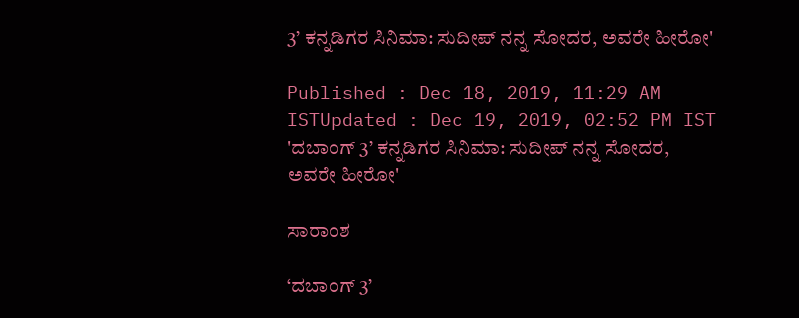3’ ಕನ್ನಡಿಗರ ಸಿನಿಮಾ: ಸುದೀಪ್ ನನ್ನ ಸೋದರ, ಅವರೇ ಹೀರೋ'

Published : Dec 18, 2019, 11:29 AM ISTUpdated : Dec 19, 2019, 02:52 PM IST
'ದಬಾಂಗ್‌ 3’ ಕನ್ನಡಿಗರ ಸಿನಿಮಾ: ಸುದೀಪ್ ನನ್ನ ಸೋದರ, ಅವರೇ ಹೀರೋ'

ಸಾರಾಂಶ

‘ದಬಾಂಗ್‌ 3’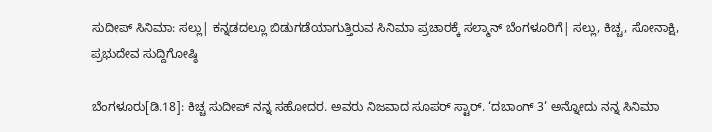ಸುದೀಪ್‌ ಸಿನಿಮಾ: ಸಲ್ಲು| ಕನ್ನಡದಲ್ಲೂ ಬಿಡುಗಡೆಯಾಗುತ್ತಿರುವ ಸಿನಿಮಾ ಪ್ರಚಾರಕ್ಕೆ ಸಲ್ಮಾನ್‌ ಬೆಂಗಳೂರಿಗೆ| ಸಲ್ಲು, ಕಿಚ್ಚ, ಸೋನಾಕ್ಷಿ, ಪ್ರಭುದೇವ ಸುದ್ದಿಗೋಷ್ಠಿ

ಬೆಂಗಳೂರು[ಡಿ.18]: ಕಿಚ್ಚ ಸುದೀಪ್‌ ನನ್ನ ಸಹೋದರ. ಅವರು ನಿಜವಾದ ಸೂಪರ್‌ ಸ್ಟಾರ್‌. ‘ದಬಾಂಗ್‌ 3’ ಅನ್ನೋದು ನನ್ನ ಸಿನಿಮಾ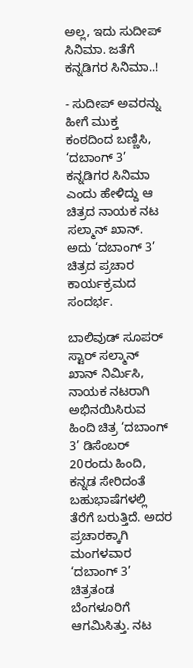ಅಲ್ಲ, ಇದು ಸುದೀಪ್‌ ಸಿನಿಮಾ. ಜತೆಗೆ ಕನ್ನಡಿಗರ ಸಿನಿಮಾ..!

- ಸುದೀಪ್‌ ಅವರನ್ನು ಹೀಗೆ ಮುಕ್ತ ಕಂಠದಿಂದ ಬಣ್ಣಿಸಿ, ‘ದಬಾಂಗ್‌ 3’ ಕನ್ನಡಿಗರ ಸಿನಿಮಾ ಎಂದು ಹೇಳಿದ್ದು ಆ ಚಿತ್ರದ ನಾಯಕ ನಟ ಸಲ್ಮಾನ್‌ ಖಾನ್‌. ಅದು ‘ದಬಾಂಗ್‌ 3’ ಚಿತ್ರದ ಪ್ರಚಾರ ಕಾರ್ಯಕ್ರಮದ ಸಂದರ್ಭ.

ಬಾಲಿವುಡ್‌ ಸೂಪರ್‌ ಸ್ಟಾರ್‌ ಸಲ್ಮಾನ್‌ ಖಾನ್‌ ನಿರ್ಮಿಸಿ, ನಾಯಕ ನಟರಾಗಿ ಅಭಿನಯಿಸಿರುವ ಹಿಂದಿ ಚಿತ್ರ ‘ದಬಾಂಗ್‌ 3’ ಡಿಸೆಂಬರ್‌ 20ರಂದು ಹಿಂದಿ, ಕನ್ನಡ ಸೇರಿದಂತೆ ಬಹುಭಾಷೆಗಳಲ್ಲಿ ತೆರೆಗೆ ಬರುತ್ತಿದೆ. ಅದರ ಪ್ರಚಾರಕ್ಕಾಗಿ ಮಂಗಳವಾರ ‘ದಬಾಂಗ್‌ 3’ ಚಿತ್ರತಂಡ ಬೆಂಗಳೂರಿಗೆ ಆಗಮಿಸಿತ್ತು. ನಟ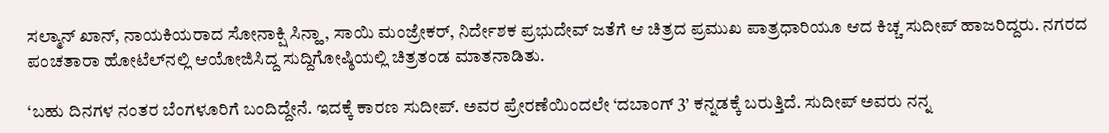ಸಲ್ಮಾನ್‌ ಖಾನ್‌, ನಾಯಕಿಯರಾದ ಸೋನಾಕ್ಷಿ ಸಿನ್ಹಾ, ಸಾಯಿ ಮಂಜ್ರೇಕರ್‌, ನಿರ್ದೇಶಕ ಪ್ರಭುದೇವ್‌ ಜತೆಗೆ ಆ ಚಿತ್ರದ ಪ್ರಮುಖ ಪಾತ್ರಧಾರಿಯೂ ಆದ ಕಿಚ್ಚ ಸುದೀಪ್‌ ಹಾಜರಿದ್ದರು. ನಗರದ ಪಂಚತಾರಾ ಹೋಟೆಲ್‌ನಲ್ಲಿ ಆಯೋಜಿಸಿದ್ದ ಸುದ್ದಿಗೋಷ್ಠಿಯಲ್ಲಿ ಚಿತ್ರತಂಡ ಮಾತನಾಡಿತು.

‘ಬಹು ದಿನಗಳ ನಂತರ ಬೆಂಗಳೂರಿಗೆ ಬಂದಿದ್ದೇನೆ. ಇದಕ್ಕೆ ಕಾರಣ ಸುದೀಪ್‌. ಅವರ ಪ್ರೇರಣೆಯಿಂದಲೇ ‘ದಬಾಂಗ್‌ 3’ ಕನ್ನಡಕ್ಕೆ ಬರುತ್ತಿದೆ. ಸುದೀಪ್‌ ಅವರು ನನ್ನ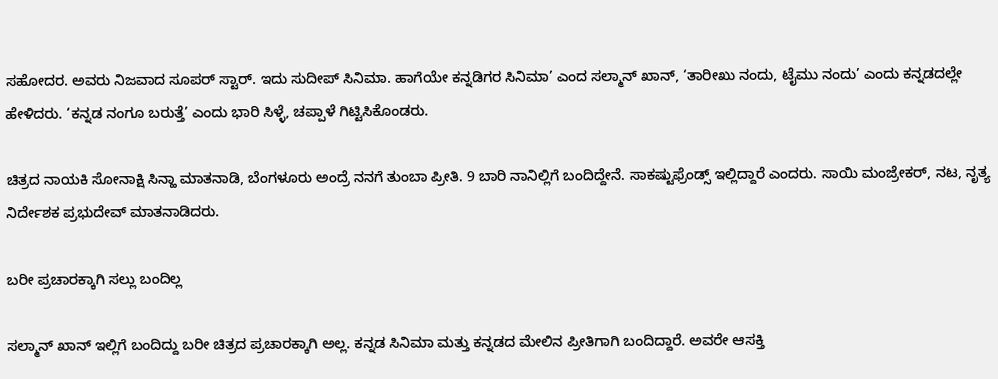ಸಹೋದರ. ಅವರು ನಿಜವಾದ ಸೂಪರ್‌ ಸ್ಟಾರ್‌. ಇದು ಸುದೀಪ್‌ ಸಿನಿಮಾ. ಹಾಗೆಯೇ ಕನ್ನಡಿಗರ ಸಿನಿಮಾ’ ಎಂದ ಸಲ್ಮಾನ್‌ ಖಾನ್‌, ‘ತಾರೀಖು ನಂದು, ಟೈಮು ನಂದು’ ಎಂದು ಕನ್ನಡದಲ್ಲೇ ಹೇಳಿದರು. ‘ಕನ್ನಡ ನಂಗೂ ಬರುತ್ತೆ’ ಎಂದು ಭಾರಿ ಸಿಳ್ಳೆ, ಚಪ್ಪಾಳೆ ಗಿಟ್ಟಿಸಿಕೊಂಡರು.

ಚಿತ್ರದ ನಾಯಕಿ ಸೋನಾಕ್ಷಿ ಸಿನ್ಹಾ ಮಾತನಾಡಿ, ಬೆಂಗಳೂರು ಅಂದ್ರೆ ನನಗೆ ತುಂಬಾ ಪ್ರೀತಿ. 9 ಬಾರಿ ನಾನಿಲ್ಲಿಗೆ ಬಂದಿದ್ದೇನೆ. ಸಾಕಷ್ಟುಫ್ರೆಂಡ್ಸ್‌ ಇಲ್ಲಿದ್ದಾರೆ ಎಂದರು. ಸಾಯಿ ಮಂಜ್ರೇಕರ್‌, ನಟ, ನೃತ್ಯ ನಿರ್ದೇಶಕ ಪ್ರಭುದೇವ್‌ ಮಾತನಾಡಿದರು.

ಬರೀ ಪ್ರಚಾರಕ್ಕಾಗಿ ಸಲ್ಲು ಬಂದಿಲ್ಲ

ಸಲ್ಮಾನ್‌ ಖಾನ್‌ ಇಲ್ಲಿಗೆ ಬಂದಿದ್ದು ಬರೀ ಚಿತ್ರದ ಪ್ರಚಾರಕ್ಕಾಗಿ ಅಲ್ಲ. ಕನ್ನಡ ಸಿನಿಮಾ ಮತ್ತು ಕನ್ನಡದ ಮೇಲಿನ ಪ್ರೀತಿಗಾಗಿ ಬಂದಿದ್ದಾರೆ. ಅವರೇ ಆಸಕ್ತಿ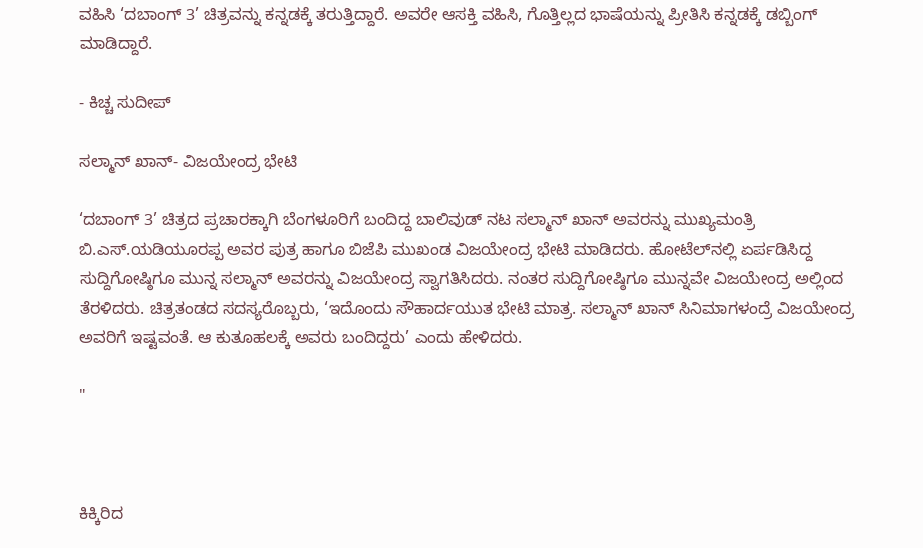ವಹಿಸಿ ‘ದಬಾಂಗ್‌ 3’ ಚಿತ್ರವನ್ನು ಕನ್ನಡಕ್ಕೆ ತರುತ್ತಿದ್ದಾರೆ. ಅವರೇ ಆಸಕ್ತಿ ವಹಿಸಿ, ಗೊತ್ತಿಲ್ಲದ ಭಾಷೆಯನ್ನು ಪ್ರೀತಿಸಿ ಕನ್ನಡಕ್ಕೆ ಡಬ್ಬಿಂಗ್‌ ಮಾಡಿದ್ದಾರೆ.

- ಕಿಚ್ಚ ಸುದೀಪ್‌

ಸಲ್ಮಾನ್‌ ಖಾನ್‌- ವಿಜಯೇಂದ್ರ ಭೇಟಿ

‘ದಬಾಂಗ್‌ 3’ ಚಿತ್ರದ ಪ್ರಚಾರಕ್ಕಾಗಿ ಬೆಂಗಳೂರಿಗೆ ಬಂದಿದ್ದ ಬಾಲಿವುಡ್‌ ನಟ ಸಲ್ಮಾನ್‌ ಖಾನ್‌ ಅವರನ್ನು ಮುಖ್ಯಮಂತ್ರಿ ಬಿ.ಎಸ್‌.ಯಡಿಯೂರಪ್ಪ ಅವರ ಪುತ್ರ ಹಾಗೂ ಬಿಜೆಪಿ ಮುಖಂಡ ವಿಜಯೇಂದ್ರ ಭೇಟಿ ಮಾಡಿದರು. ಹೋಟೆಲ್‌ನಲ್ಲಿ ಏರ್ಪಡಿಸಿದ್ದ ಸುದ್ದಿಗೋಷ್ಠಿಗೂ ಮುನ್ನ ಸಲ್ಮಾನ್‌ ಅವರನ್ನು ವಿಜಯೇಂದ್ರ ಸ್ವಾಗತಿಸಿದರು. ನಂತರ ಸುದ್ದಿಗೋಷ್ಠಿಗೂ ಮುನ್ನವೇ ವಿಜಯೇಂದ್ರ ಅಲ್ಲಿಂದ ತೆರಳಿದರು. ಚಿತ್ರತಂಡದ ಸದಸ್ಯರೊಬ್ಬರು, ‘ಇದೊಂದು ಸೌಹಾರ್ದಯುತ ಭೇಟಿ ಮಾತ್ರ. ಸಲ್ಮಾನ್‌ ಖಾನ್‌ ಸಿನಿಮಾಗಳಂದ್ರೆ ವಿಜಯೇಂದ್ರ ಅವರಿಗೆ ಇಷ್ಟವಂತೆ. ಆ ಕುತೂಹಲಕ್ಕೆ ಅವರು ಬಂದಿದ್ದರು’ ಎಂದು ಹೇಳಿದರು.

"



ಕಿಕ್ಕಿರಿದ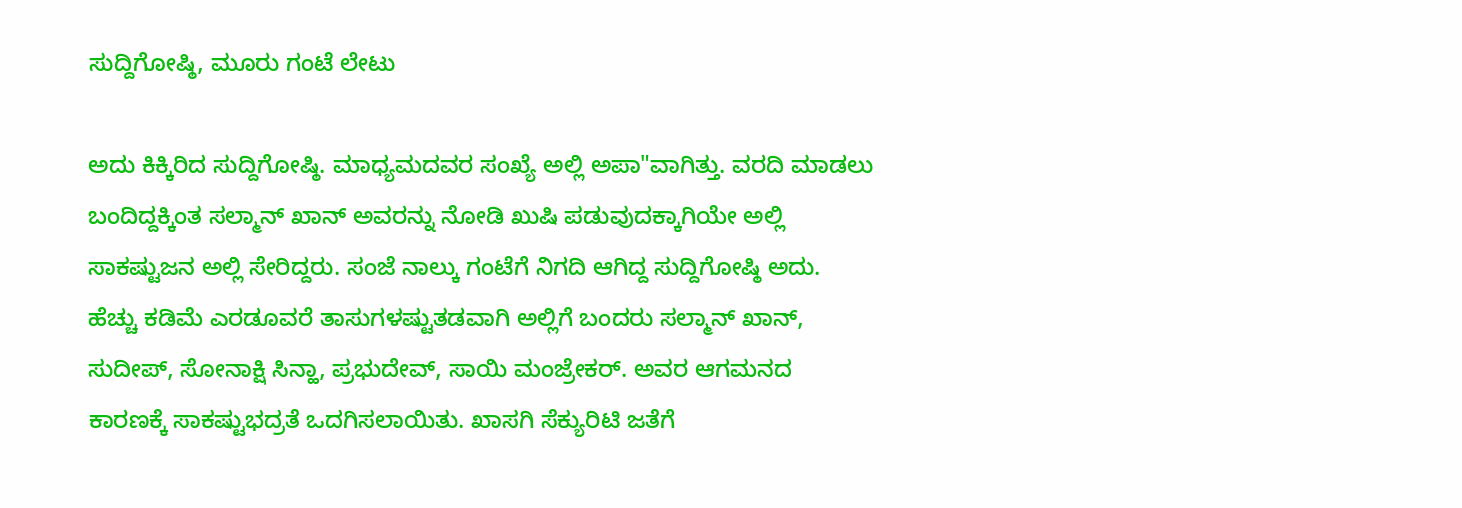ಸುದ್ದಿಗೋಷ್ಠಿ, ಮೂರು ಗಂಟೆ ಲೇಟು

ಅದು ಕಿಕ್ಕಿರಿದ ಸುದ್ದಿಗೋಷ್ಠಿ. ಮಾಧ್ಯಮದವರ ಸಂಖ್ಯೆ ಅಲ್ಲಿ ಅಪಾ"ವಾಗಿತ್ತು. ವರದಿ ಮಾಡಲು ಬಂದಿದ್ದಕ್ಕಿಂತ ಸಲ್ಮಾನ್‌ ಖಾನ್‌ ಅವರನ್ನು ನೋಡಿ ಖುಷಿ ಪಡುವುದಕ್ಕಾಗಿಯೇ ಅಲ್ಲಿ ಸಾಕಷ್ಟುಜನ ಅಲ್ಲಿ ಸೇರಿದ್ದರು. ಸಂಜೆ ನಾಲ್ಕು ಗಂಟೆಗೆ ನಿಗದಿ ಆಗಿದ್ದ ಸುದ್ದಿಗೋಷ್ಠಿ ಅದು. ಹೆಚ್ಚು ಕಡಿಮೆ ಎರಡೂವರೆ ತಾಸುಗಳಷ್ಟುತಡವಾಗಿ ಅಲ್ಲಿಗೆ ಬಂದರು ಸಲ್ಮಾನ್‌ ಖಾನ್‌, ಸುದೀಪ್‌, ಸೋನಾಕ್ಷಿ ಸಿನ್ಹಾ, ಪ್ರಭುದೇವ್‌, ಸಾಯಿ ಮಂಜ್ರೇಕರ್‌. ಅವರ ಆಗಮನದ ಕಾರಣಕ್ಕೆ ಸಾಕಷ್ಟುಭದ್ರತೆ ಒದಗಿಸಲಾಯಿತು. ಖಾಸಗಿ ಸೆಕ್ಯುರಿಟಿ ಜತೆಗೆ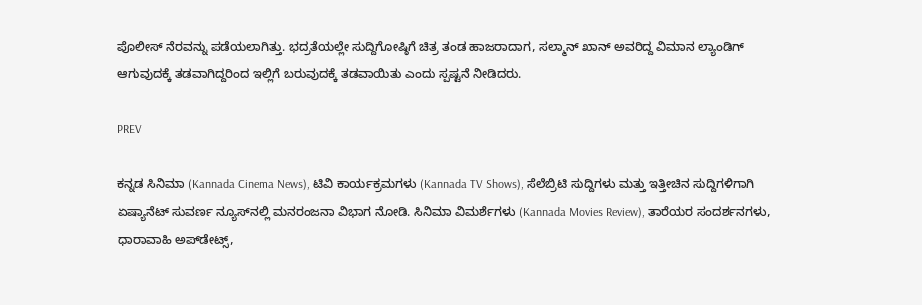ಪೊಲೀಸ್‌ ನೆರವನ್ನು ಪಡೆಯಲಾಗಿತ್ತು. ಭದ್ರತೆಯಲ್ಲೇ ಸುದ್ದಿಗೋಷ್ಠಿಗೆ ಚಿತ್ರ ತಂಡ ಹಾಜರಾದಾಗ, ಸಲ್ಮಾನ್‌ ಖಾನ್‌ ಅವರಿದ್ದ ವಿಮಾನ ಲ್ಯಾಂಡಿಗ್‌ ಆಗುವುದಕ್ಕೆ ತಡವಾಗಿದ್ದರಿಂದ ಇಲ್ಲಿಗೆ ಬರುವುದಕ್ಕೆ ತಡವಾಯಿತು ಎಂದು ಸ್ಪಷ್ಟನೆ ನೀಡಿದರು.

PREV

ಕನ್ನಡ ಸಿನಿಮಾ (Kannada Cinema News), ಟಿವಿ ಕಾರ್ಯಕ್ರಮಗಳು (Kannada TV Shows), ಸೆಲೆಬ್ರಿಟಿ ಸುದ್ದಿಗಳು ಮತ್ತು ಇತ್ತೀಚಿನ ಸುದ್ದಿಗಳಿಗಾಗಿ ಏಷ್ಯಾನೆಟ್ ಸುವರ್ಣ ನ್ಯೂಸ್‌ನಲ್ಲಿ ಮನರಂಜನಾ ವಿಭಾಗ ನೋಡಿ. ಸಿನಿಮಾ ವಿಮರ್ಶೆಗಳು (Kannada Movies Review), ತಾರೆಯರ ಸಂದರ್ಶನಗಳು, ಧಾರಾವಾಹಿ ಅಪ್‌ಡೇಟ್ಸ್‌,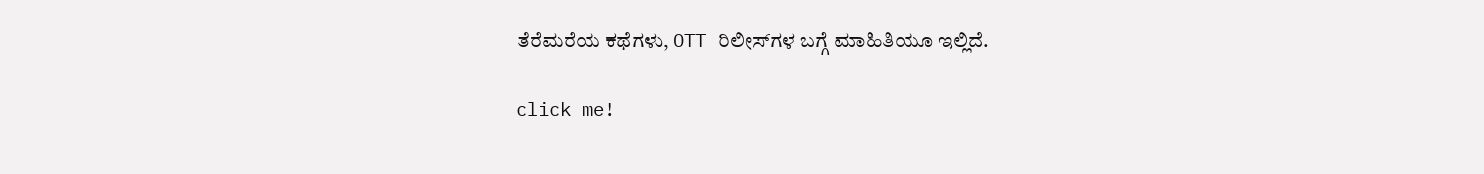ತೆರೆಮರೆಯ ಕಥೆಗಳು, OTT ರಿಲೀಸ್‌ಗಳ ಬಗ್ಗೆ ಮಾಹಿತಿಯೂ ಇಲ್ಲಿದೆ.

click me!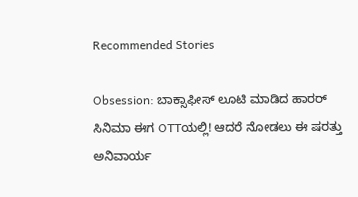Recommended Stories

Obsession: ಬಾಕ್ಸಾಫೀಸ್ ಲೂಟಿ ಮಾಡಿದ ಹಾರರ್ ಸಿನಿಮಾ ಈಗ OTTಯಲ್ಲಿ! ಆದರೆ ನೋಡಲು ಈ ಷರತ್ತು ಅನಿವಾರ್ಯ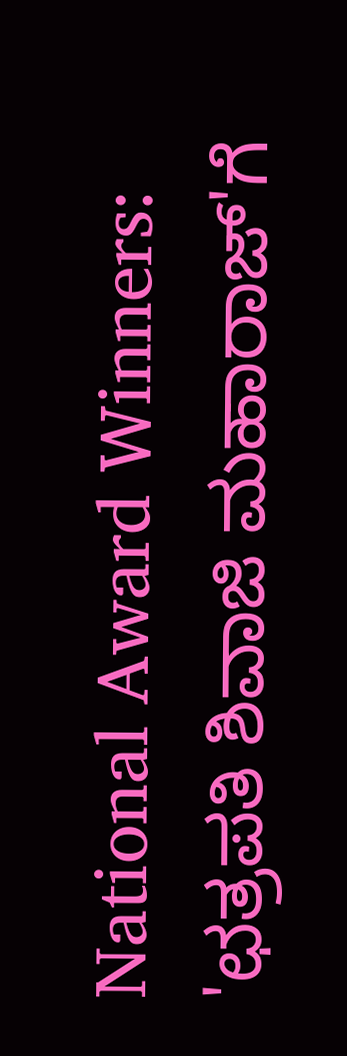National Award Winners: 'ಛತ್ರಪತಿ ಶಿವಾಜಿ ಮಹಾರಾಜ್'ಗೆ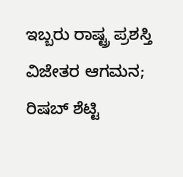ಇಬ್ಬರು ರಾಷ್ಟ್ರ ಪ್ರಶಸ್ತಿ ವಿಜೇತರ ಆಗಮನ; ರಿಷಬ್ ಶೆಟ್ಟಿ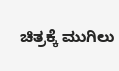ಚಿತ್ರಕ್ಕೆ ಮುಗಿಲು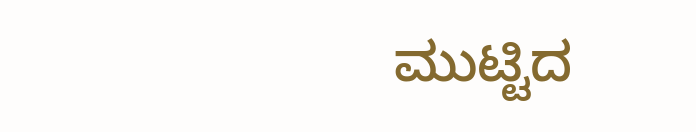ಮುಟ್ಟಿದ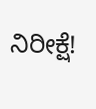ನಿರೀಕ್ಷೆ!